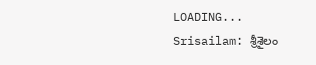LOADING...
Srisailam: శ్రీశైలం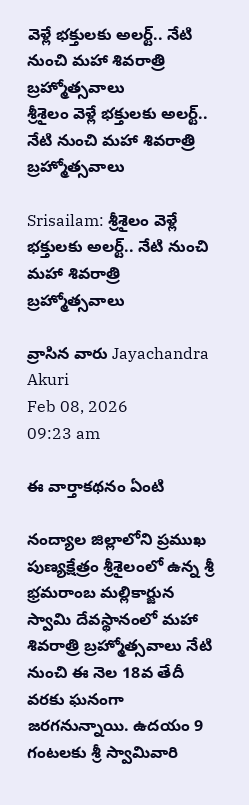వెళ్లే భక్తులకు అలర్ట్.. నేటి నుంచి మహా శివరాత్రి బ్రహ్మోత్సవాలు
శ్రీశైలం వెళ్లే భక్తులకు అలర్ట్.. నేటి నుంచి మహా శివరాత్రి బ్రహ్మోత్సవాలు

Srisailam: శ్రీశైలం వెళ్లే భక్తులకు అలర్ట్.. నేటి నుంచి మహా శివరాత్రి బ్రహ్మోత్సవాలు

వ్రాసిన వారు Jayachandra Akuri
Feb 08, 2026
09:23 am

ఈ వార్తాకథనం ఏంటి

నంద్యాల జిల్లాలోని ప్రముఖ పుణ్యక్షేత్రం శ్రీశైలంలో ఉన్న శ్రీ భ్రమరాంబ మల్లికార్జున స్వామి దేవస్థానంలో మహా శివరాత్రి బ్రహ్మోత్సవాలు నేటి నుంచి ఈ నెల 18వ తేదీ వరకు ఘనంగా జరగనున్నాయి. ఉదయం 9 గంటలకు శ్రీ స్వామివారి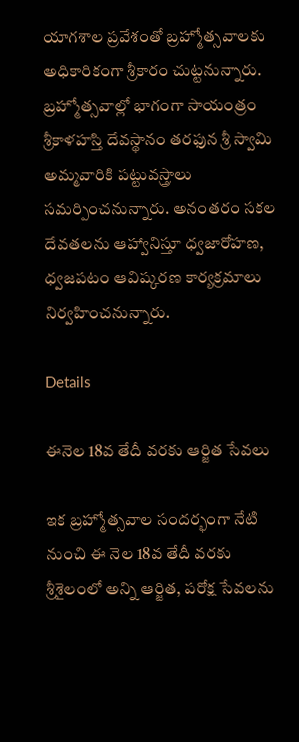యాగశాల ప్రవేశంతో బ్రహ్మోత్సవాలకు అధికారికంగా శ్రీకారం చుట్టనున్నారు. బ్రహ్మోత్సవాల్లో భాగంగా సాయంత్రం శ్రీకాళహస్తి దేవస్థానం తరఫున శ్రీ స్వామి అమ్మవారికి పట్టువస్త్రాలు సమర్పించనున్నారు. అనంతరం సకల దేవతలను ఆహ్వానిస్తూ ధ్వజారోహణ, ధ్వజపటం ఆవిష్కరణ కార్యక్రమాలు నిర్వహించనున్నారు.

Details

ఈనెల 18వ తేదీ వరకు ఆర్జిత సేవలు

ఇక బ్రహ్మోత్సవాల సందర్భంగా నేటి నుంచి ఈ నెల 18వ తేదీ వరకు శ్రీశైలంలో అన్ని ఆర్జిత, పరోక్ష సేవలను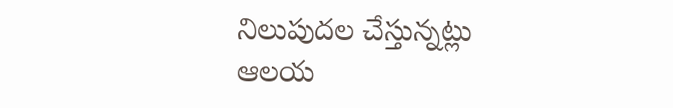నిలుపుదల చేస్తున్నట్లు ఆలయ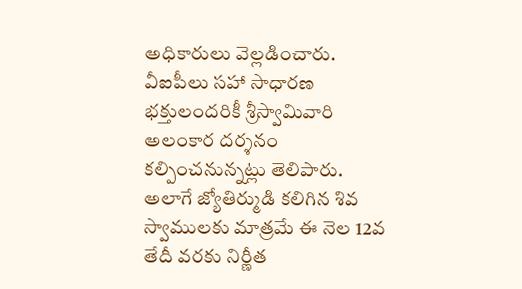అధికారులు వెల్లడించారు. వీఐపీలు సహా సాధారణ భక్తులందరికీ శ్రీస్వామివారి అలంకార దర్శనం కల్పించనున్నట్లు తెలిపారు. అలాగే జ్యోతిర్ముడి కలిగిన శివ స్వాములకు మాత్రమే ఈ నెల 12వ తేదీ వరకు నిర్ణీత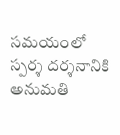సమయంలో స్పర్శ దర్శనానికి అనుమతి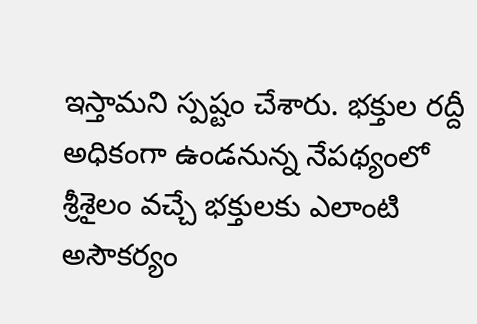ఇస్తామని స్పష్టం చేశారు. భక్తుల రద్దీ అధికంగా ఉండనున్న నేపథ్యంలో శ్రీశైలం వచ్చే భక్తులకు ఎలాంటి అసౌకర్యం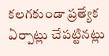కలగకుండా ప్రత్యేక ఏర్పాట్లు చేపట్టినట్లు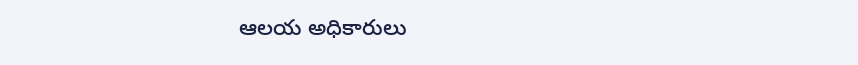ఆలయ అధికారులు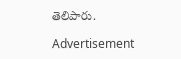తెలిపారు.

Advertisement